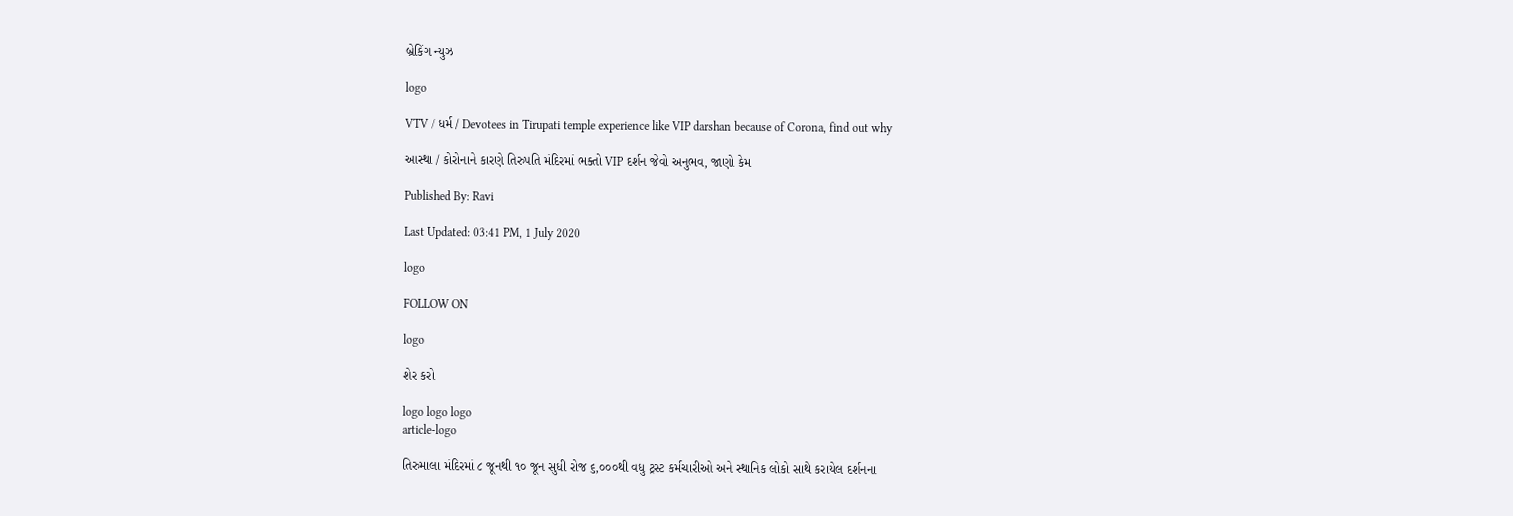બ્રેકિંગ ન્યુઝ

logo

VTV / ધર્મ / Devotees in Tirupati temple experience like VIP darshan because of Corona, find out why

આસ્થા / કોરોનાને કારણે તિરુપતિ મંદિરમાં ભક્તો VIP દર્શન જેવો અનુભવ, જાણો કેમ

Published By: Ravi

Last Updated: 03:41 PM, 1 July 2020

logo

FOLLOW ON

logo

શેર કરો

logo logo logo
article-logo

તિરુમાલા મંદિરમાં ૮ જૂનથી ૧૦ જૂન સુધી રોજ ૬,૦૦૦થી વધુ ટ્રસ્ટ કર્મચારીઓ અને સ્થાનિક લોકો સાથે કરાયેલ દર્શનના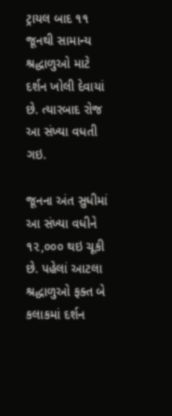ટ્રાયલ બાદ ૧૧ જૂનથી સામાન્ય શ્રદ્ધાળુઓ માટે દર્શન ખોલી દેવાયાં છે. ત્યારબાદ રોજ આ સંખ્યા વધતી ગઇ.

જૂનના અંત સુધીમાં આ સંખ્યા વધીને ૧૨,૦૦૦ થઇ ચૂકી છે. પહેલાં આટલા શ્રદ્ધાળુઓ ફક્ત બે કલાકમાં દર્શન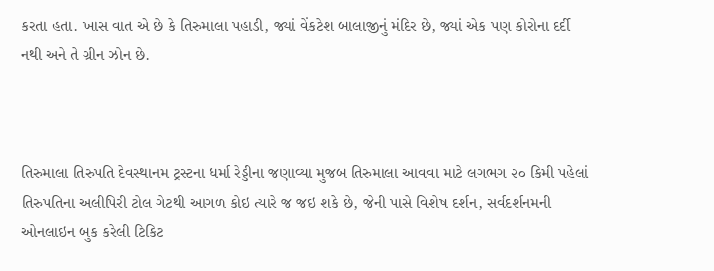કરતા હતા. ખાસ વાત એ છે કે તિરુમાલા પહાડી, જ્યાં વેંકટેશ બાલાજીનું મંદિર છે, જ્યાં એક પણ કોરોના દર્દી નથી અને તે ગ્રીન ઝોન છે.



તિરુમાલા તિરુપતિ દેવસ્થાનમ ટ્રસ્ટના ધર્મા રેડ્ડીના જણાવ્યા મુજબ તિરુમાલા આવવા માટે લગભગ ૨૦ કિમી પહેલાં તિરુપતિના અલીપિરી ટોલ ગેટથી આગળ કોઇ ત્યારે જ જઇ શકે છે, જેની પાસે વિશેષ દર્શન, સર્વદર્શનમની ઓનલાઇન બુક કરેલી ટિકિટ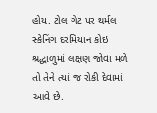હોય. ટોલ ગેટ પર થર્મલ સ્કેનિંગ દરમિયાન કોઇ શ્રદ્ધાળુમાં લક્ષણ જોવા મળે તો તેને ત્યાં જ રોકી દેવામાં આવે છે.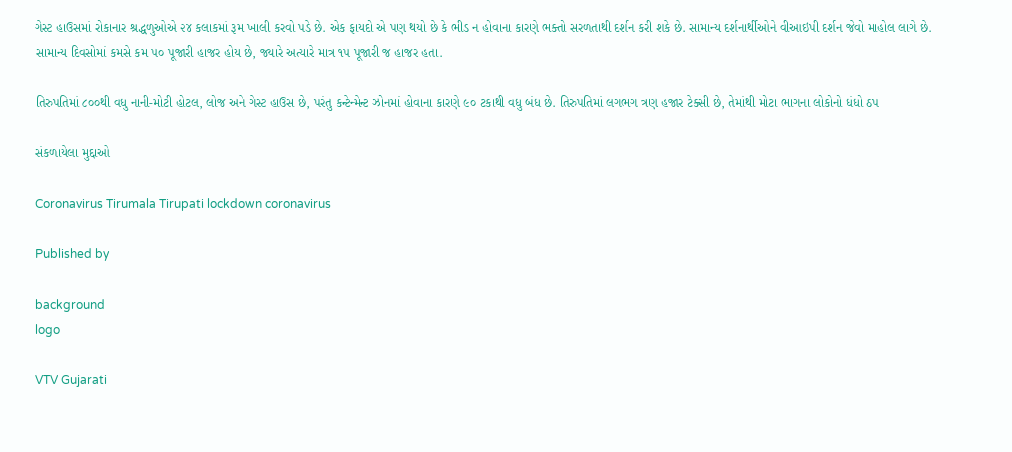ગેસ્ટ હાઉસમાં રોકાનાર શ્રદ્ધળુઓએ ૨૪ કલાકમાં રૂમ ખાલી કરવો પડે છે. એક ફાયદો એ પણ થયો છે કે ભીડ ન હોવાના કારણે ભક્તો સરળતાથી દર્શન કરી શકે છે. સામાન્ય દર્શનાર્થીઓને વીઆઇપી દર્શન જેવો માહોલ લાગે છે. સામાન્ય દિવસોમાં કમસે કમ ૫૦ પૂજારી હાજર હોય છે, જ્યારે અત્યારે માત્ર ૧૫ પૂજારી જ હાજર હતા.

તિરુપતિમાં ૮૦૦થી વધુ નાની-મોટી હોટલ, લોજ અને ગેસ્ટ હાઉસ છે, પરંતુ કન્ટેન્મેન્ટ ઝોનમાં હોવાના કારણે ૯૦ ટકાથી વધુ બંધ છે. તિરુપતિમાં લગભગ ત્રણ હજાર ટેક્સી છે, તેમાંથી મોટા ભાગના લોકોનો ધંધો ઠપ

સંકળાયેલા મુદ્દાઓ

Coronavirus Tirumala Tirupati lockdown coronavirus

Published by

background
logo

VTV Gujarati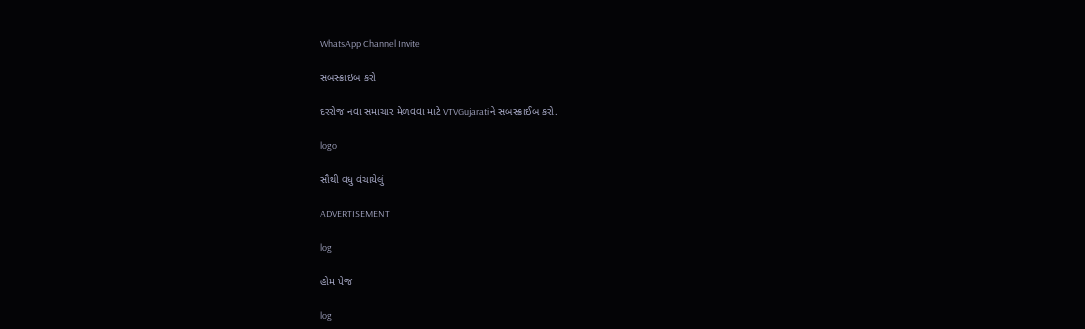WhatsApp Channel Invite

સબસ્ક્રાઇબ કરો

દરરોજ નવા સમાચાર મેળવવા માટે VTVGujaratiને સબસ્ક્રાઈબ કરો.

logo

સૌથી વધુ વંચાયેલું

ADVERTISEMENT

log

હોમ પેજ

log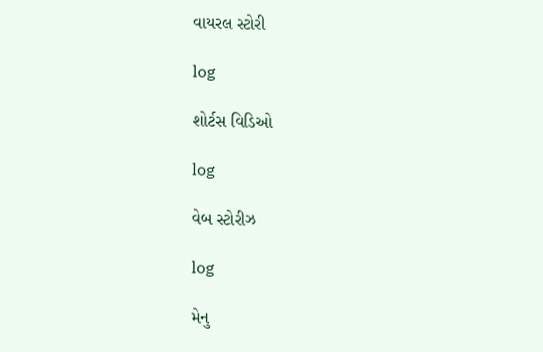વાયરલ સ્ટોરી

log

શોર્ટસ વિડિઓ

log

વેબ સ્ટોરીઝ

log

મેનુ